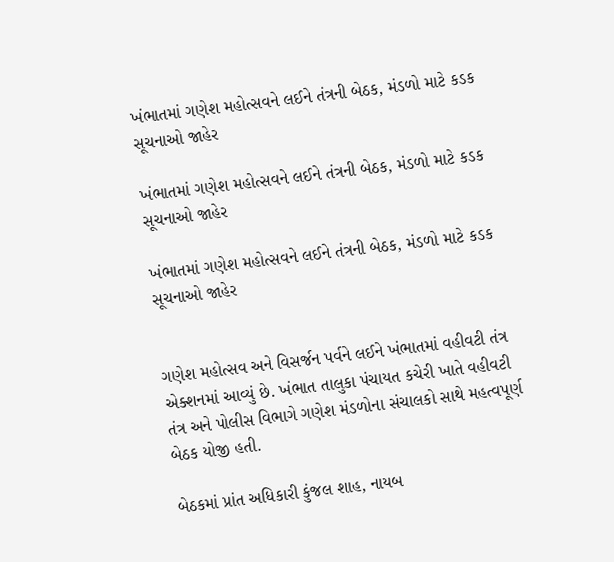ખંભાતમાં ગણેશ મહોત્સવને લઈને તંત્રની બેઠક, મંડળો માટે કડક સૂચનાઓ જાહેર

ખંભાતમાં ગણેશ મહોત્સવને લઈને તંત્રની બેઠક, મંડળો માટે કડક સૂચનાઓ જાહેર

ખંભાતમાં ગણેશ મહોત્સવને લઈને તંત્રની બેઠક, મંડળો માટે કડક સૂચનાઓ જાહેર


ગણેશ મહોત્સવ અને વિસર્જન પર્વને લઈને ખંભાતમાં વહીવટી તંત્ર એક્શનમાં આવ્યું છે. ખંભાત તાલુકા પંચાયત કચેરી ખાતે વહીવટી તંત્ર અને પોલીસ વિભાગે ગણેશ મંડળોના સંચાલકો સાથે મહત્વપૂર્ણ બેઠક યોજી હતી.

બેઠકમાં પ્રાંત અધિકારી કુંજલ શાહ, નાયબ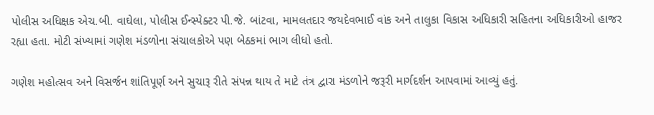પોલીસ અધિક્ષક એચ.બી. વાઘેલા, પોલીસ ઈન્સ્પેક્ટર પી.જે. બાંટવા, મામલતદાર જયદેવભાઈ વાંક અને તાલુકા વિકાસ અધિકારી સહિતના અધિકારીઓ હાજર રહ્યા હતા. મોટી સંખ્યામાં ગણેશ મંડળોના સંચાલકોએ પણ બેઠકમાં ભાગ લીધો હતો.

ગણેશ મહોત્સવ અને વિસર્જન શાંતિપૂર્ણ અને સુચારૂ રીતે સંપન્ન થાય તે માટે તંત્ર દ્વારા મંડળોને જરૂરી માર્ગદર્શન આપવામાં આવ્યું હતું.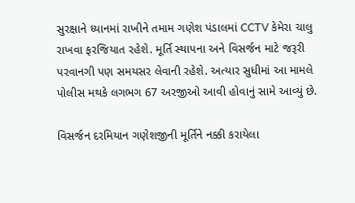સુરક્ષાને ધ્યાનમાં રાખીને તમામ ગણેશ પંડાલમાં CCTV કેમેરા ચાલુ રાખવા ફરજિયાત રહેશે. મૂર્તિ સ્થાપના અને વિસર્જન માટે જરૂરી પરવાનગી પણ સમયસર લેવાની રહેશે. અત્યાર સુધીમાં આ મામલે પોલીસ મથકે લગભગ 67 અરજીઓ આવી હોવાનું સામે આવ્યું છે.

વિસર્જન દરમિયાન ગણેશજીની મૂર્તિને નક્કી કરાયેલા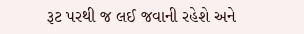રૂટ પરથી જ લઈ જવાની રહેશે અને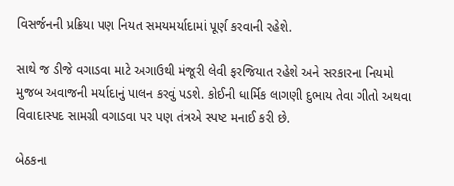વિસર્જનની પ્રક્રિયા પણ નિયત સમયમર્યાદામાં પૂર્ણ કરવાની રહેશે.

સાથે જ ડીજે વગાડવા માટે અગાઉથી મંજૂરી લેવી ફરજિયાત રહેશે અને સરકારના નિયમો મુજબ અવાજની મર્યાદાનું પાલન કરવું પડશે. કોઈની ધાર્મિક લાગણી દુભાય તેવા ગીતો અથવા વિવાદાસ્પદ સામગ્રી વગાડવા પર પણ તંત્રએ સ્પષ્ટ મનાઈ કરી છે.

બેઠકના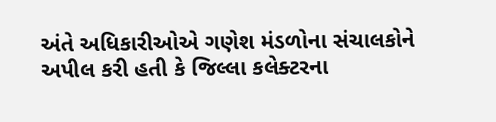અંતે અધિકારીઓએ ગણેશ મંડળોના સંચાલકોને અપીલ કરી હતી કે જિલ્લા કલેક્ટરના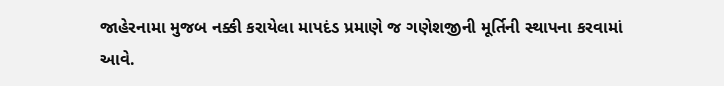જાહેરનામા મુજબ નક્કી કરાયેલા માપદંડ પ્રમાણે જ ગણેશજીની મૂર્તિની સ્થાપના કરવામાં આવે.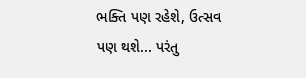ભક્તિ પણ રહેશે, ઉત્સવ પણ થશે... પરંતુ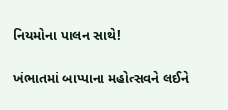નિયમોના પાલન સાથે!

ખંભાતમાં બાપ્પાના મહોત્સવને લઈને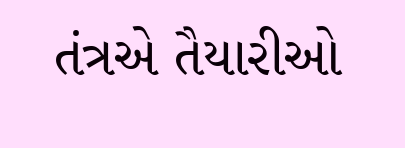તંત્રએ તૈયારીઓ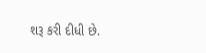શરૂ કરી દીધી છે.